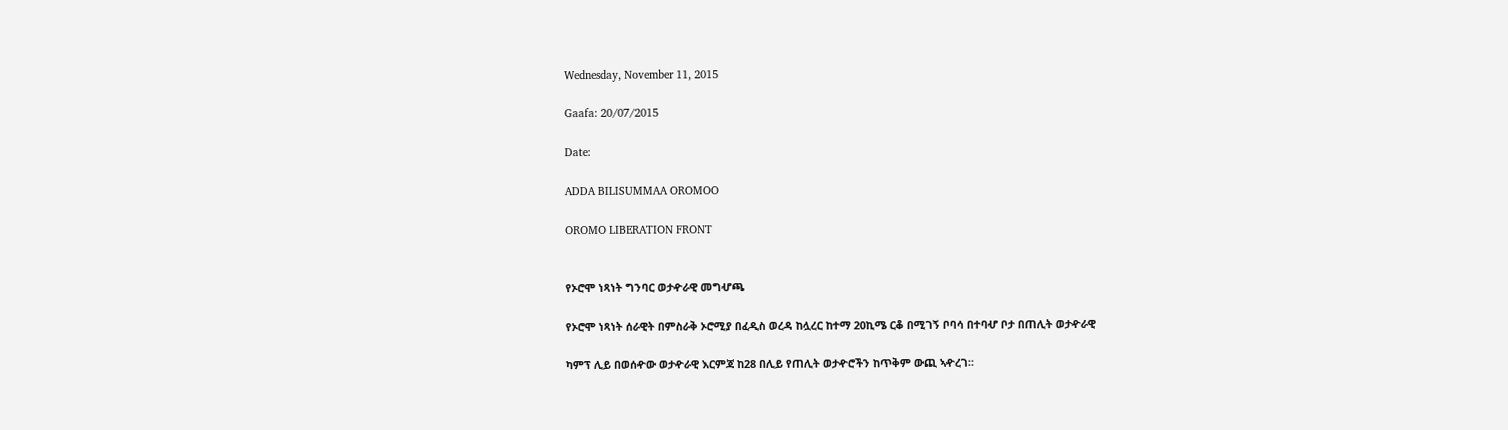Wednesday, November 11, 2015

Gaafa: 20/07/2015

Date:

ADDA BILISUMMAA OROMOO

OROMO LIBERATION FRONT


የኦሮሞ ነጻነት ግንባር ወታዯራዊ መግሇጫ

የኦሮሞ ነጻነት ሰራዊት በምስራቅ ኦሮሚያ በፈዲስ ወረዳ ከሏረር ከተማ 20ኪሜ ርቆ በሚገኝ ቦባሳ በተባሇ ቦታ በጠሊት ወታዯራዊ

ካምፕ ሊይ በወሰዯው ወታዯራዊ እርምጃ ከ28 በሊይ የጠሊት ወታዯሮችን ከጥቅም ውጪ ኣዯረገ።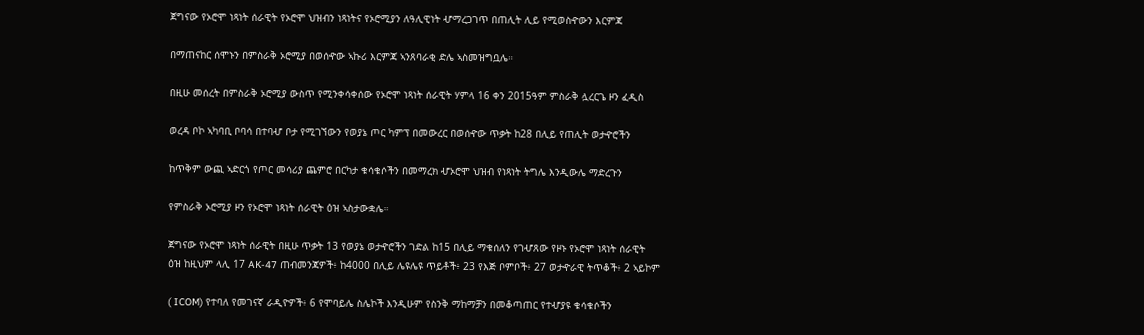ጀግናው የኦሮሞ ነጻነት ሰራዊት የኦሮሞ ህዝብን ነጻነትና የኦሮሚያን ለዓሊዊነት ሇማረጋገጥ በጠሊት ሊይ የሚወስዯውን እርምጃ

በማጠናከር ሰሞኑን በምስራቅ ኦሮሚያ በወሰዯው ኣኩሪ እርምጃ ኣንጸባራቂ ድሌ ኣስመዝግቧሌ።

በዚሁ መሰረት በምስራቅ ኦሮሚያ ውስጥ የሚንቀሳቀሰው የኦሮሞ ነጻነት ሰራዊት ሃምላ 16 ቀን 2015ዓም ምስራቅ ሏረርጌ ዞን ፈዲስ

ወረዳ ቦኮ ኣካባቢ ቦባሳ በተባሇ ቦታ የሚገኘውን የወያኔ ጦር ካምፕ በመውረር በወሰዯው ጥቃት ከ28 በሊይ የጠሊት ወታዯሮችን

ከጥቅም ውጪ ኣድርጎ የጦር መሳሪያ ጨምሮ በርካታ ቁሳቁሶችን በመማረክ ሇኦሮሞ ህዝብ የነጻነት ትግሌ እንዲውሌ ማድረጉን

የምስራቅ ኦሮሚያ ዞን የኦሮሞ ነጻነት ሰራዊት ዕዝ ኣስታውቋሌ።

ጀግናው የኦሮሞ ነጻነት ሰራዊት በዚሁ ጥቃት 13 የወያኔ ወታዯሮችን ገድል ከ15 በሊይ ማቁሰለን የገሇጸው የዞኑ የኦሮሞ ነጻነት ሰራዊት
ዕዝ ከዚህም ላሊ 17 AK-47 ጠብመንጃዎች፥ ከ4000 በሊይ ሌዩሌዩ ጥይቶች፥ 23 የእጅ ቦምቦች፥ 27 ወታዯራዊ ትጥቆች፥ 2 ኣይኮም

( ICOM) የተባለ የመገናኛ ራዲዮዎች፥ 6 የሞባይሌ ስሌኮች እንዲሁም የስንቅ ማከማቻን በመቆጣጠር የተሇያዩ ቁሳቁሶችን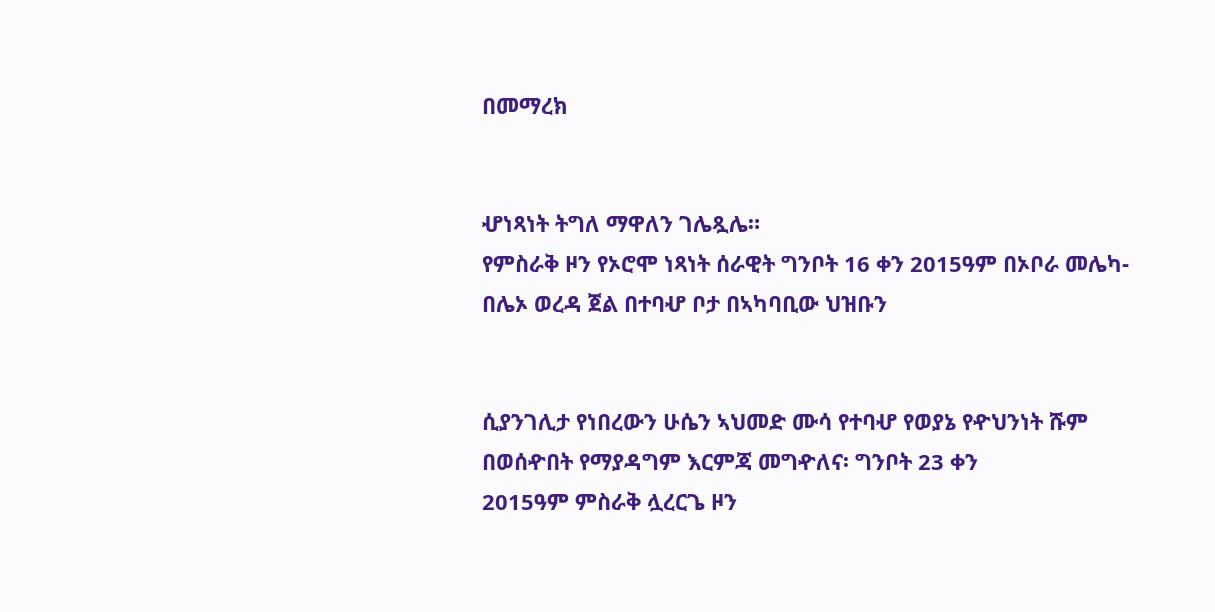በመማረክ


ሇነጻነት ትግለ ማዋለን ገሌጿሌ።
የምስራቅ ዞን የኦሮሞ ነጻነት ሰራዊት ግንቦት 16 ቀን 2015ዓም በኦቦራ መሌካ-በሌኦ ወረዳ ጀል በተባሇ ቦታ በኣካባቢው ህዝቡን


ሲያንገሊታ የነበረውን ሁሴን ኣህመድ ሙሳ የተባሇ የወያኔ የዯህንነት ሹም በወሰዯበት የማያዳግም እርምጃ መግዯለና፡ ግንቦት 23 ቀን
2015ዓም ምስራቅ ሏረርጌ ዞን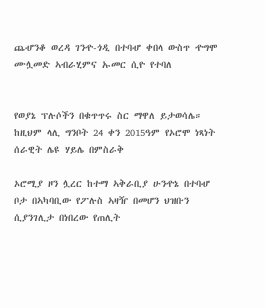ጨሇንቆ ወረዳ ገንዯ-ጎዲ በተባሇ ቀበላ ውስጥ ዯግሞ ሙሏመድ ኣብራሂምና ኡመር ሲዮ የተባለ


የወያኔ ፕሉሶችን በቁጥጥሩ ስር ማዋለ ይታወሳሌ። ከዚህም ላሊ ግንቦት 24 ቀን 2015ዓም የኦሮሞ ነጻነት ሰራዊት ሌዩ ሃይሌ በምስራቅ

ኦሮሚያ ዞን ሏረር ከተማ ኣቅራቢያ ሁንዯኔ በተባሇ ቦታ በኣካባቢው የፖሉስ ኣዛዥ በመሆን ህዝቡን ሲያንገሊታ በነበረው የጠሊት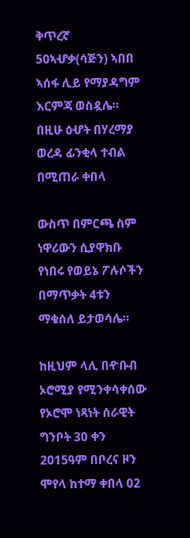ቅጥረኛ 50ኣሇቃ(ሳጅን) ኣበበ ኣሰፋ ሊይ የማያዳግም እርምጃ ወስዷሌ። በዚሁ ዕሇት በሃረማያ ወረዳ ፊንቂላ ተብል በሚጠራ ቀበላ

ውስጥ በምርጫ ስም ነዋሪውን ሲያዋክቡ የነበሩ የወይኔ ፖሉሶችን በማጥቃት 4ቱን ማቁሰለ ይታወሳሌ።

ከዚህም ላሊ በዯቡብ ኦሮሚያ የሚንቀሳቀሰው የኦሮሞ ነጻነት ሰራዊት ግንቦት 30 ቀን 2015ዓም በቦረና ዞን ሞየላ ከተማ ቀበላ 02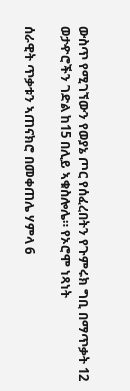ውስጥ የሚገኘውን የወያኔ ጦር የሰፈረበትን የጉምሩክ ግቢ በማጥቃት 12 ወታዯሮችን ገድል ከ15 በሊይ ኣቁስሎሌ። የኦሮሞ ነጻነት

ሰራዊት ጥቃቱን ኣጠናክሮ በመቀጠሌ ሃምላ 6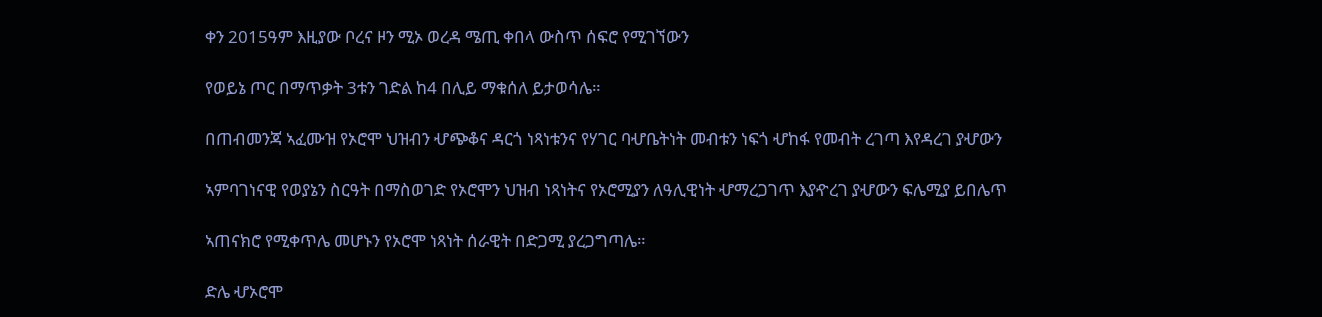ቀን 2015ዓም እዚያው ቦረና ዞን ሚኦ ወረዳ ሜጢ ቀበላ ውስጥ ሰፍሮ የሚገኘውን

የወይኔ ጦር በማጥቃት 3ቱን ገድል ከ4 በሊይ ማቁሰለ ይታወሳሌ።

በጠብመንጃ ኣፈሙዝ የኦሮሞ ህዝብን ሇጭቆና ዳርጎ ነጻነቱንና የሃገር ባሇቤትነት መብቱን ነፍጎ ሇከፋ የመብት ረገጣ እየዳረገ ያሇውን

ኣምባገነናዊ የወያኔን ስርዓት በማስወገድ የኦሮሞን ህዝብ ነጻነትና የኦሮሚያን ለዓሊዊነት ሇማረጋገጥ እያዯረገ ያሇውን ፍሌሚያ ይበሌጥ

ኣጠናክሮ የሚቀጥሌ መሆኑን የኦሮሞ ነጻነት ሰራዊት በድጋሚ ያረጋግጣሌ።

ድሌ ሇኦሮሞ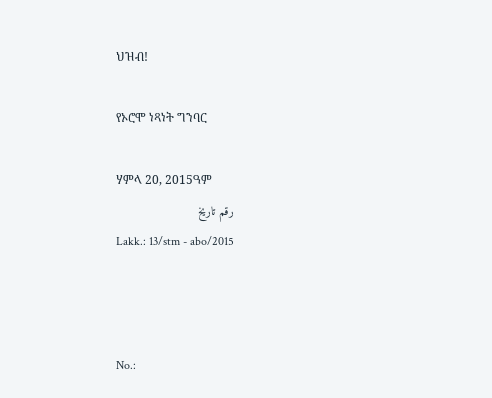ህዝብ!

የኦሮሞ ነጻነት ግንባር

ሃምላ 20, 2015ዓም
رقم تاريخ
Lakk.: 13/stm - abo/2015



No.: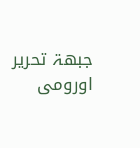جبهۃ تحرير اورومى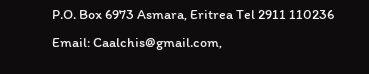P.O. Box 6973 Asmara, Eritrea Tel 2911 110236 Email: Caalchis@gmail.com,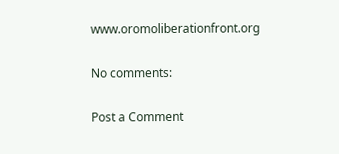www.oromoliberationfront.org

No comments:

Post a Comment